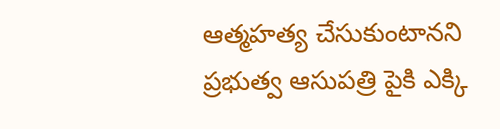ఆత్మహత్య చేసుకుంటానని ప్రభుత్వ ఆసుపత్రి పైకి ఎక్కి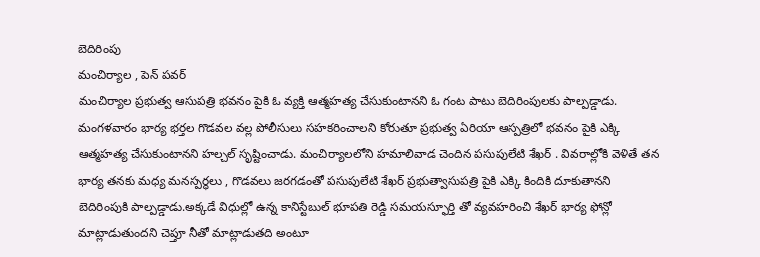బెదిరింపు
మంచిర్యాల , పెన్ పవర్
మంచిర్యాల ప్రభుత్వ ఆసుపత్రి భవనం పైకి ఓ వ్యక్తి ఆత్మహత్య చేసుకుంటానని ఓ గంట పాటు బెదిరింపులకు పాల్పడ్డాడు. మంగళవారం భార్య భర్తల గొడవల వల్ల పోలీసులు సహకరించాలని కోరుతూ ప్రభుత్వ ఏరియా ఆస్పత్రిలో భవనం పైకి ఎక్కి ఆత్మహత్య చేసుకుంటానని హల్చల్ సృష్టించాడు. మంచిర్యాలలోని హమాలివాడ చెందిన పసుపులేటి శేఖర్ . వివరాల్లోకి వెళితే తన భార్య తనకు మధ్య మనస్పర్ధలు , గొడవలు జరగడంతో పసుపులేటి శేఖర్ ప్రభుత్వాసుపత్రి పైకి ఎక్కి కిందికి దూకుతానని బెదిరింపుకి పాల్పడ్డాడు.అక్కడే విధుల్లో ఉన్న కానిస్టేబుల్ భూపతి రెడ్డి సమయస్ఫూర్తి తో వ్యవహరించి శేఖర్ భార్య ఫోన్లో మాట్లాడుతుందని చెప్తూ నీతో మాట్లాడుతది అంటూ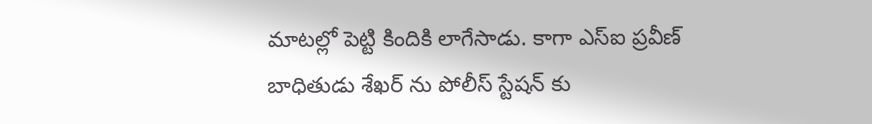మాటల్లో పెట్టి కిందికి లాగేసాడు. కాగా ఎస్ఐ ప్రవీణ్ బాధితుడు శేఖర్ ను పోలీస్ స్టేషన్ కు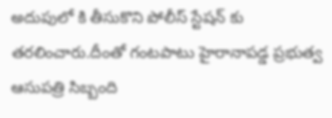అదుపులో కి తీసుకొని పోలీస్ స్టేషన్ కు తరలించారు.దీంతో గంటపాటు హైరానాపడ్డ ప్రభుత్వ ఆసుపత్రి సిబ్బంది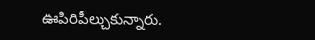ఊపిరిపీల్చుకున్నారు.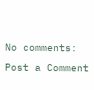No comments:
Post a Comment